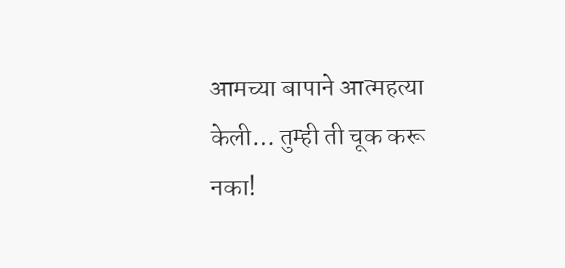आमच्या बापाने आत्महत्या केली… तुम्ही ती चूक करू नका!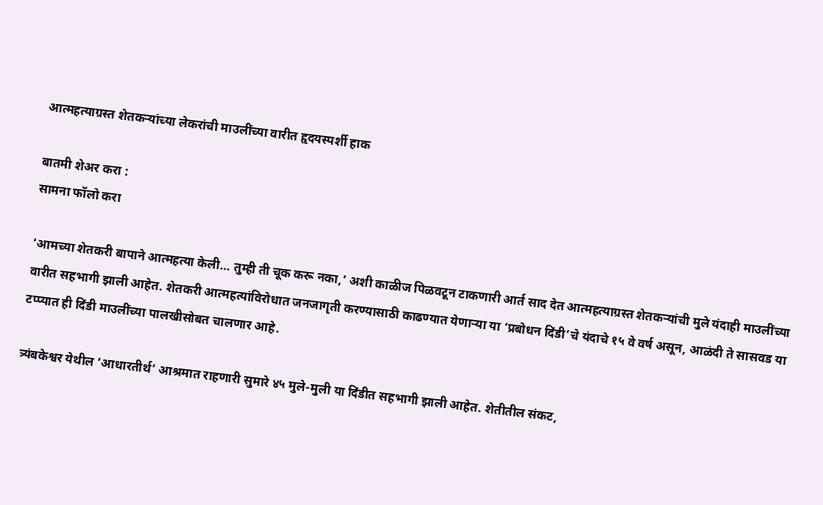आत्महत्याग्रस्त शेतकऱ्यांच्या लेकरांची माउलींच्या वारीत हृदयस्पर्शी हाक

बातमी शेअर करा :
सामना फॉलो करा

‘आमच्या शेतकरी बापाने आत्महत्या केली… तुम्ही ती चूक करू नका,’ अशी काळीज पिळवटून टाकणारी आर्त साद देत आत्महत्याग्रस्त शेतकऱ्यांची मुले यंदाही माउलींच्या वारीत सहभागी झाली आहेत. शेतकरी आत्महत्यांविरोधात जनजागृती करण्यासाठी काढण्यात येणाऱ्या या ‘प्रबोधन दिंडी’चे यंदाचे १५ वे वर्ष असून, आळंदी ते सासवड या टप्प्यात ही दिंडी माउलींच्या पालखीसोबत चालणार आहे.

त्र्यंबकेश्वर येथील ‘आधारतीर्थ’ आश्रमात राहणारी सुमारे ४५ मुले-मुली या दिंडीत सहभागी झाली आहेत. शेतीतील संकट,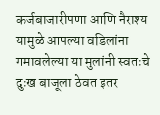कर्जबाजारीपणा आणि नैराश्य यामुळे आपल्या वडिलांना गमावलेल्या या मुलांनी स्वतःचे दुःख बाजूला ठेवत इतर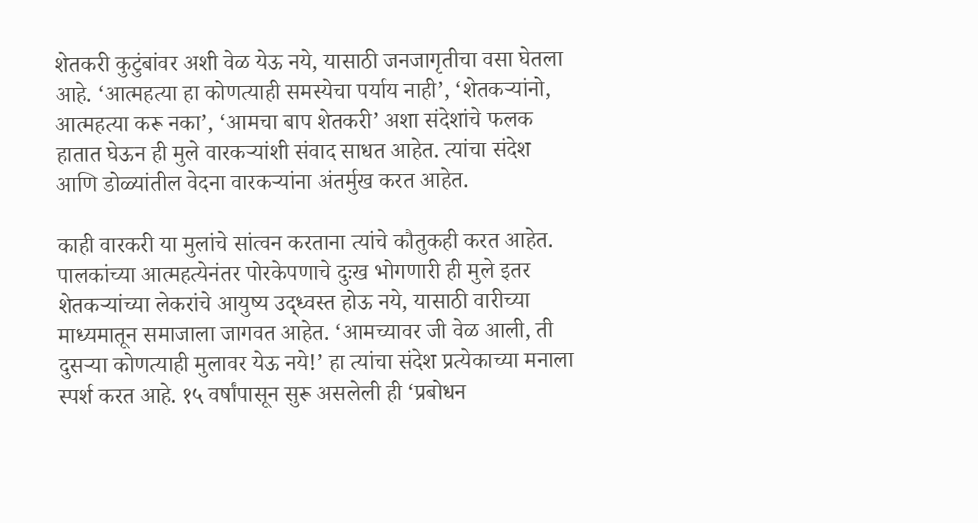शेतकरी कुटुंबांवर अशी वेळ येऊ नये, यासाठी जनजागृतीचा वसा घेतला आहे. ‘आत्महत्या हा कोणत्याही समस्येचा पर्याय नाही’, ‘शेतकऱ्यांनो, आत्महत्या करू नका’, ‘आमचा बाप शेतकरी’ अशा संदेशांचे फलक हातात घेऊन ही मुले वारकऱ्यांशी संवाद साधत आहेत. त्यांचा संदेश आणि डोळ्यांतील वेदना वारकऱ्यांना अंतर्मुख करत आहेत.

काही वारकरी या मुलांचे सांत्वन करताना त्यांचे कौतुकही करत आहेत. पालकांच्या आत्महत्येनंतर पोरकेपणाचे दुःख भोगणारी ही मुले इतर शेतकऱ्यांच्या लेकरांचे आयुष्य उद्ध्वस्त होऊ नये, यासाठी वारीच्या माध्यमातून समाजाला जागवत आहेत. ‘आमच्यावर जी वेळ आली, ती दुसऱ्या कोणत्याही मुलावर येऊ नये!’ हा त्यांचा संदेश प्रत्येकाच्या मनाला स्पर्श करत आहे. १५ वर्षांपासून सुरू असलेली ही ‘प्रबोधन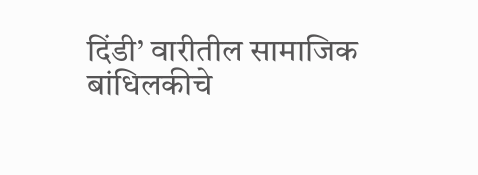दिंडी’ वारीतील सामाजिक बांधिलकीचे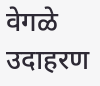वेगळे उदाहरण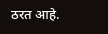ठरत आहे.